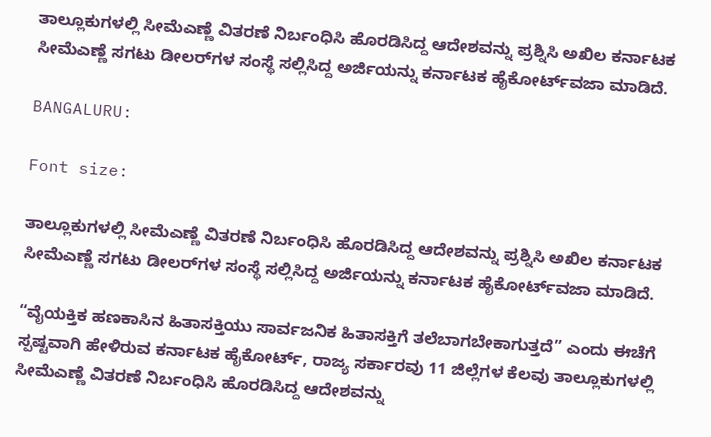ತಾಲ್ಲೂಕುಗಳಲ್ಲಿ ಸೀಮೆಎಣ್ಣೆ ವಿತರಣೆ ನಿರ್ಬಂಧಿಸಿ ಹೊರಡಿಸಿದ್ದ ಆದೇಶವನ್ನು ಪ್ರಶ್ನಿಸಿ ಅಖಿಲ ಕರ್ನಾಟಕ ಸೀಮೆಎಣ್ಣೆ ಸಗಟು ಡೀಲರ್‌ಗಳ ಸಂಸ್ಥೆ ಸಲ್ಲಿಸಿದ್ದ ಅರ್ಜಿಯನ್ನು ಕರ್ನಾಟಕ ಹೈಕೋರ್ಟ್‌ವಜಾ ಮಾಡಿದೆ.

BANGALURU:

Font size:

ತಾಲ್ಲೂಕುಗಳಲ್ಲಿ ಸೀಮೆಎಣ್ಣೆ ವಿತರಣೆ ನಿರ್ಬಂಧಿಸಿ ಹೊರಡಿಸಿದ್ದ ಆದೇಶವನ್ನು ಪ್ರಶ್ನಿಸಿ ಅಖಿಲ ಕರ್ನಾಟಕ ಸೀಮೆಎಣ್ಣೆ ಸಗಟು ಡೀಲರ್‌ಗಳ ಸಂಸ್ಥೆ ಸಲ್ಲಿಸಿದ್ದ ಅರ್ಜಿಯನ್ನು ಕರ್ನಾಟಕ ಹೈಕೋರ್ಟ್‌ವಜಾ ಮಾಡಿದೆ.

“ವೈಯಕ್ತಿಕ ಹಣಕಾಸಿನ ಹಿತಾಸಕ್ತಿಯು ಸಾರ್ವಜನಿಕ ಹಿತಾಸಕ್ತಿಗೆ ತಲೆಬಾಗಬೇಕಾಗುತ್ತದೆ” ಎಂದು ಈಚೆಗೆ ಸ್ಪಷ್ಟವಾಗಿ ಹೇಳಿರುವ ಕರ್ನಾಟಕ ಹೈಕೋರ್ಟ್‌, ರಾಜ್ಯ ಸರ್ಕಾರವು 11 ಜಿಲ್ಲೆಗಳ ಕೆಲವು ತಾಲ್ಲೂಕುಗಳಲ್ಲಿ ಸೀಮೆಎಣ್ಣೆ ವಿತರಣೆ ನಿರ್ಬಂಧಿಸಿ ಹೊರಡಿಸಿದ್ದ ಆದೇಶವನ್ನು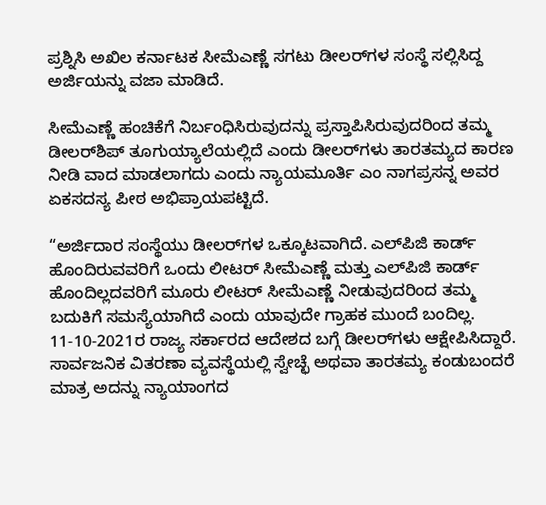ಪ್ರಶ್ನಿಸಿ ಅಖಿಲ ಕರ್ನಾಟಕ ಸೀಮೆಎಣ್ಣೆ ಸಗಟು ಡೀಲರ್‌ಗಳ ಸಂಸ್ಥೆ ಸಲ್ಲಿಸಿದ್ದ ಅರ್ಜಿಯನ್ನು ವಜಾ ಮಾಡಿದೆ.

ಸೀಮೆಎಣ್ಣೆ ಹಂಚಿಕೆಗೆ ನಿರ್ಬಂಧಿಸಿರುವುದನ್ನು ಪ್ರಸ್ತಾಪಿಸಿರುವುದರಿಂದ ತಮ್ಮ ಡೀಲರ್‌ಶಿಪ್‌ ತೂಗುಯ್ಯಾಲೆಯಲ್ಲಿದೆ ಎಂದು ಡೀಲರ್‌ಗಳು ತಾರತಮ್ಯದ ಕಾರಣ ನೀಡಿ ವಾದ ಮಾಡಲಾಗದು ಎಂದು ನ್ಯಾಯಮೂರ್ತಿ ಎಂ ನಾಗಪ್ರಸನ್ನ ಅವರ ಏಕಸದಸ್ಯ ಪೀಠ ಅಭಿಪ್ರಾಯಪಟ್ಟಿದೆ.

“ಅರ್ಜಿದಾರ ಸಂಸ್ಥೆಯು ಡೀಲರ್‌ಗಳ ಒಕ್ಕೂಟವಾಗಿದೆ. ಎಲ್‌ಪಿಜಿ ಕಾರ್ಡ್‌ ಹೊಂದಿರುವವರಿಗೆ ಒಂದು ಲೀಟರ್‌ ಸೀಮೆಎಣ್ಣೆ ಮತ್ತು ಎಲ್‌ಪಿಜಿ ಕಾರ್ಡ್‌ ಹೊಂದಿಲ್ಲದವರಿಗೆ ಮೂರು ಲೀಟರ್‌ ಸೀಮೆಎಣ್ಣೆ ನೀಡುವುದರಿಂದ ತಮ್ಮ ಬದುಕಿಗೆ ಸಮಸ್ಯೆಯಾಗಿದೆ ಎಂದು ಯಾವುದೇ ಗ್ರಾಹಕ ಮುಂದೆ ಬಂದಿಲ್ಲ. 11-10-2021ರ ರಾಜ್ಯ ಸರ್ಕಾರದ ಆದೇಶದ ಬಗ್ಗೆ ಡೀಲರ್‌ಗಳು ಆಕ್ಷೇಪಿಸಿದ್ದಾರೆ. ಸಾರ್ವಜನಿಕ ವಿತರಣಾ ವ್ಯವಸ್ಥೆಯಲ್ಲಿ ಸ್ವೇಚ್ಛೆ ಅಥವಾ ತಾರತಮ್ಯ ಕಂಡುಬಂದರೆ ಮಾತ್ರ ಅದನ್ನು ನ್ಯಾಯಾಂಗದ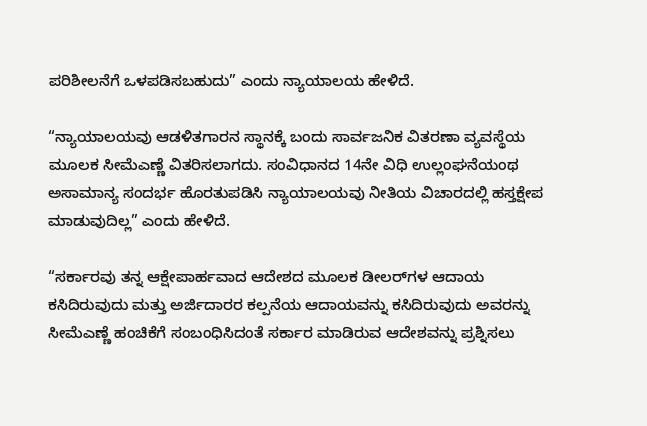ಪರಿಶೀಲನೆಗೆ ಒಳಪಡಿಸಬಹುದು” ಎಂದು ನ್ಯಾಯಾಲಯ ಹೇಳಿದೆ.

“ನ್ಯಾಯಾಲಯವು ಆಡಳಿತಗಾರನ ಸ್ಥಾನಕ್ಕೆ ಬಂದು ಸಾರ್ವಜನಿಕ ವಿತರಣಾ ವ್ಯವಸ್ಥೆಯ ಮೂಲಕ ಸೀಮೆಎಣ್ಣೆ ವಿತರಿಸಲಾಗದು. ಸಂವಿಧಾನದ 14ನೇ ವಿಧಿ ಉಲ್ಲಂಘನೆಯಂಥ ಅಸಾಮಾನ್ಯ ಸಂದರ್ಭ ಹೊರತುಪಡಿಸಿ ನ್ಯಾಯಾಲಯವು ನೀತಿಯ ವಿಚಾರದಲ್ಲಿ ಹಸ್ತಕ್ಷೇಪ ಮಾಡುವುದಿಲ್ಲ” ಎಂದು ಹೇಳಿದೆ.

“ಸರ್ಕಾರವು ತನ್ನ ಆಕ್ಷೇಪಾರ್ಹವಾದ ಆದೇಶದ ಮೂಲಕ ಡೀಲರ್‌ಗಳ ಆದಾಯ ಕಸಿದಿರುವುದು ಮತ್ತು ಅರ್ಜಿದಾರರ ಕಲ್ಪನೆಯ ಆದಾಯವನ್ನು ಕಸಿದಿರುವುದು ಅವರನ್ನು ಸೀಮೆಎಣ್ಣೆ ಹಂಚಿಕೆಗೆ ಸಂಬಂಧಿಸಿದಂತೆ ಸರ್ಕಾರ ಮಾಡಿರುವ ಆದೇಶವನ್ನು ಪ್ರಶ್ನಿಸಲು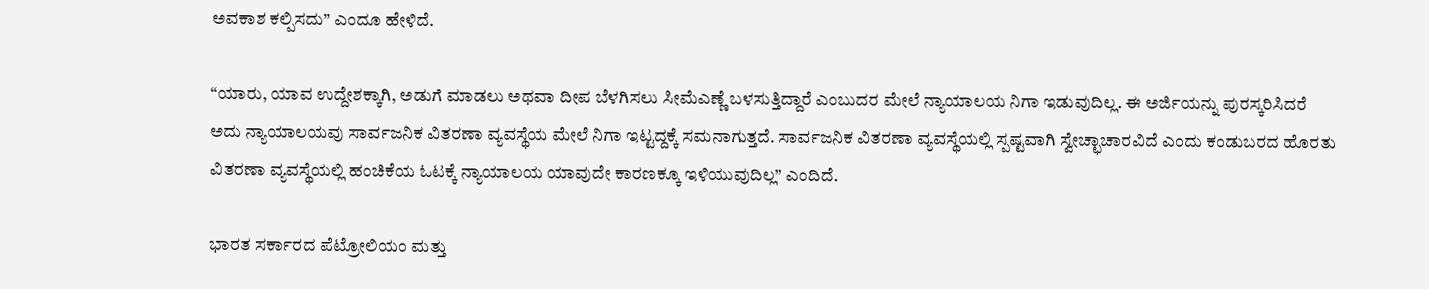ಅವಕಾಶ ಕಲ್ಪಿಸದು” ಎಂದೂ ಹೇಳಿದೆ.

“ಯಾರು, ಯಾವ ಉದ್ದೇಶಕ್ಕಾಗಿ, ಅಡುಗೆ ಮಾಡಲು ಅಥವಾ ದೀಪ ಬೆಳಗಿಸಲು ಸೀಮೆಎಣ್ಣೆ ಬಳಸುತ್ತಿದ್ದಾರೆ ಎಂಬುದರ ಮೇಲೆ ನ್ಯಾಯಾಲಯ ನಿಗಾ ಇಡುವುದಿಲ್ಲ. ಈ ಅರ್ಜಿಯನ್ನು ಪುರಸ್ಕರಿಸಿದರೆ ಅದು ನ್ಯಾಯಾಲಯವು ಸಾರ್ವಜನಿಕ ವಿತರಣಾ ವ್ಯವಸ್ಥೆಯ ಮೇಲೆ ನಿಗಾ ಇಟ್ಟದ್ದಕ್ಕೆ ಸಮನಾಗುತ್ತದೆ. ಸಾರ್ವಜನಿಕ ವಿತರಣಾ ವ್ಯವಸ್ಥೆಯಲ್ಲಿ ಸ್ಪಷ್ಟವಾಗಿ ಸ್ವೇಚ್ಛಾಚಾರವಿದೆ ಎಂದು ಕಂಡುಬರದ ಹೊರತು ವಿತರಣಾ ವ್ಯವಸ್ಥೆಯಲ್ಲಿ ಹಂಚಿಕೆಯ ಓಟಕ್ಕೆ ನ್ಯಾಯಾಲಯ ಯಾವುದೇ ಕಾರಣಕ್ಕೂ ಇಳಿಯುವುದಿಲ್ಲ” ಎಂದಿದೆ.

ಭಾರತ ಸರ್ಕಾರದ ಪೆಟ್ರೋಲಿಯಂ ಮತ್ತು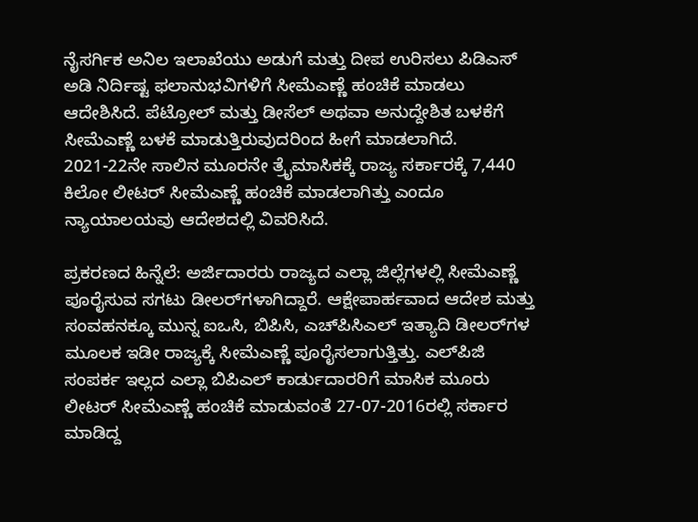ನೈಸರ್ಗಿಕ ಅನಿಲ ಇಲಾಖೆಯು ಅಡುಗೆ ಮತ್ತು ದೀಪ ಉರಿಸಲು ಪಿಡಿಎಸ್‌ ಅಡಿ ನಿರ್ದಿಷ್ಟ ಫಲಾನುಭವಿಗಳಿಗೆ ಸೀಮೆಎಣ್ಣೆ ಹಂಚಿಕೆ ಮಾಡಲು ಆದೇಶಿಸಿದೆ. ಪೆಟ್ರೋಲ್‌ ಮತ್ತು ಡೀಸೆಲ್‌ ಅಥವಾ ಅನುದ್ದೇಶಿತ ಬಳಕೆಗೆ ಸೀಮೆಎಣ್ಣೆ ಬಳಕೆ ಮಾಡುತ್ತಿರುವುದರಿಂದ ಹೀಗೆ ಮಾಡಲಾಗಿದೆ. 2021-22ನೇ ಸಾಲಿನ ಮೂರನೇ ತ್ರೈಮಾಸಿಕಕ್ಕೆ ರಾಜ್ಯ ಸರ್ಕಾರಕ್ಕೆ 7,440 ಕಿಲೋ ಲೀಟರ್‌ ಸೀಮೆಎಣ್ಣೆ ಹಂಚಿಕೆ ಮಾಡಲಾಗಿತ್ತು ಎಂದೂ ನ್ಯಾಯಾಲಯವು ಆದೇಶದಲ್ಲಿ ವಿವರಿಸಿದೆ.

ಪ್ರಕರಣದ ಹಿನ್ನೆಲೆ: ಅರ್ಜಿದಾರರು ರಾಜ್ಯದ ಎಲ್ಲಾ ಜಿಲ್ಲೆಗಳಲ್ಲಿ ಸೀಮೆಎಣ್ಣೆ ಪೂರೈಸುವ ಸಗಟು ಡೀಲರ್‌ಗಳಾಗಿದ್ದಾರೆ. ಆಕ್ಷೇಪಾರ್ಹವಾದ ಆದೇಶ ಮತ್ತು ಸಂವಹನಕ್ಕೂ ಮುನ್ನ ಐಒಸಿ, ಬಿಪಿಸಿ, ಎಚ್‌ಪಿಸಿಎಲ್‌ ಇತ್ಯಾದಿ ಡೀಲರ್‌ಗಳ ಮೂಲಕ ಇಡೀ ರಾಜ್ಯಕ್ಕೆ ಸೀಮೆಎಣ್ಣೆ ಪೂರೈಸಲಾಗುತ್ತಿತ್ತು. ಎಲ್‌ಪಿಜಿ ಸಂಪರ್ಕ ಇಲ್ಲದ ಎಲ್ಲಾ ಬಿಪಿಎಲ್‌ ಕಾರ್ಡುದಾರರಿಗೆ ಮಾಸಿಕ ಮೂರು ಲೀಟರ್‌ ಸೀಮೆಎಣ್ಣೆ ಹಂಚಿಕೆ ಮಾಡುವಂತೆ 27-07-2016ರಲ್ಲಿ ಸರ್ಕಾರ ಮಾಡಿದ್ದ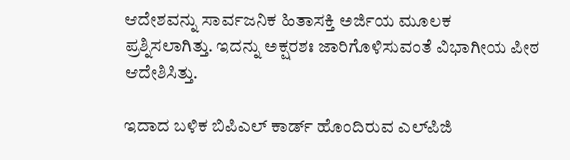ಆದೇಶವನ್ನು ಸಾರ್ವಜನಿಕ ಹಿತಾಸಕ್ತಿ ಅರ್ಜಿಯ ಮೂಲಕ ಪ್ರಶ್ನಿಸಲಾಗಿತ್ತು. ಇದನ್ನು ಅಕ್ಷರಶಃ ಜಾರಿಗೊಳಿಸುವಂತೆ ವಿಭಾಗೀಯ ಪೀಠ ಆದೇಶಿಸಿತ್ತು.

ಇದಾದ ಬಳಿಕ ಬಿಪಿಎಲ್‌ ಕಾರ್ಡ್‌ ಹೊಂದಿರುವ ಎಲ್‌ಪಿಜಿ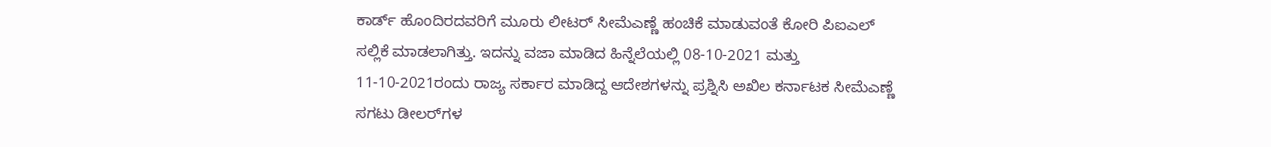ಕಾರ್ಡ್‌ ಹೊಂದಿರದವರಿಗೆ ಮೂರು ಲೀಟರ್‌ ಸೀಮೆಎಣ್ಣೆ ಹಂಚಿಕೆ ಮಾಡುವಂತೆ ಕೋರಿ ಪಿಐಎಲ್‌ ಸಲ್ಲಿಕೆ ಮಾಡಲಾಗಿತ್ತು. ಇದನ್ನು ವಜಾ ಮಾಡಿದ ಹಿನ್ನೆಲೆಯಲ್ಲಿ 08-10-2021 ಮತ್ತು 11-10-2021ರಂದು ರಾಜ್ಯ ಸರ್ಕಾರ ಮಾಡಿದ್ದ ಆದೇಶಗಳನ್ನು ಪ್ರಶ್ನಿಸಿ ಅಖಿಲ ಕರ್ನಾಟಕ ಸೀಮೆಎಣ್ಣೆ ಸಗಟು ಡೀಲರ್‌ಗಳ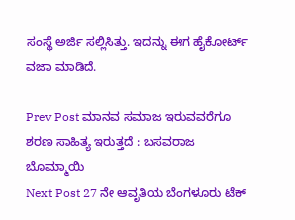ಸಂಸ್ಥೆ ಅರ್ಜಿ ಸಲ್ಲಿಸಿತ್ತು. ಇದನ್ನು ಈಗ ಹೈಕೋರ್ಟ್‌ ವಜಾ ಮಾಡಿದೆ.

Prev Post ಮಾನವ ಸಮಾಜ ಇರುವವರೆಗೂ ಶರಣ ಸಾಹಿತ್ಯ ಇರುತ್ತದೆ : ಬಸವರಾಜ ಬೊಮ್ಮಾಯಿ
Next Post 27 ನೇ ಆವೃತಿಯ ಬೆಂಗಳೂರು ಟೆಕ್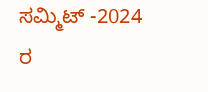ಸಮ್ಮಿಟ್ -2024 ರ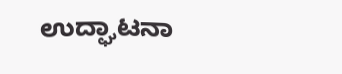ಉದ್ಘಾಟನಾ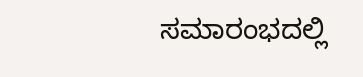ಸಮಾರಂಭದಲ್ಲಿ